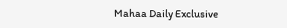Mahaa Daily Exclusive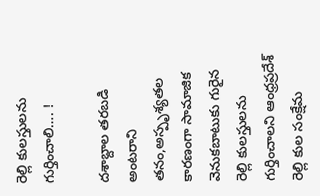రెల్లి కులస్తులను గుర్తించాలి…. !

దశాబ్దాల తరబడి అంటరాని తనం,అస్పృశ్యతల కారణంగా సామాజిక వెనుకబాటుకు గురైన రెల్లి కులస్తులను గుర్తించాలని ఆంధ్రప్రదేశ్ రెల్లి కుల సంక్షేమ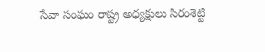సేవా సంఘం రాష్ట్ర అధ్యక్షులు సిరంశెట్టి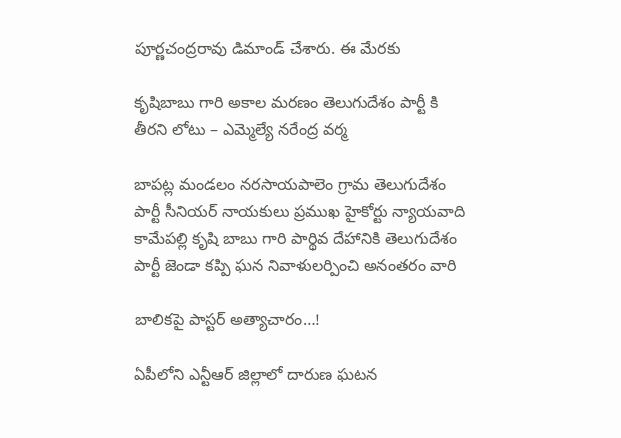పూర్ణచంద్రరావు డిమాండ్ చేశారు. ఈ మేరకు

కృషిబాబు గారి అకాల మరణం తెలుగుదేశం పార్టీ కి తీరని లోటు – ఎమ్మెల్యే నరేంద్ర వర్మ

బాపట్ల మండలం నరసాయపాలెం గ్రామ తెలుగుదేశం పార్టీ సీనియర్ నాయకులు ప్రముఖ హైకోర్టు న్యాయవాది కామేపల్లి కృషి బాబు గారి పార్థివ దేహానికి తెలుగుదేశం పార్టీ జెండా కప్పి ఘన నివాళులర్పించి అనంతరం వారి

బాలికపై పాస్టర్ అత్యాచారం…!

ఏపీలోని ఎన్టీఆర్ జిల్లాలో దారుణ ఘటన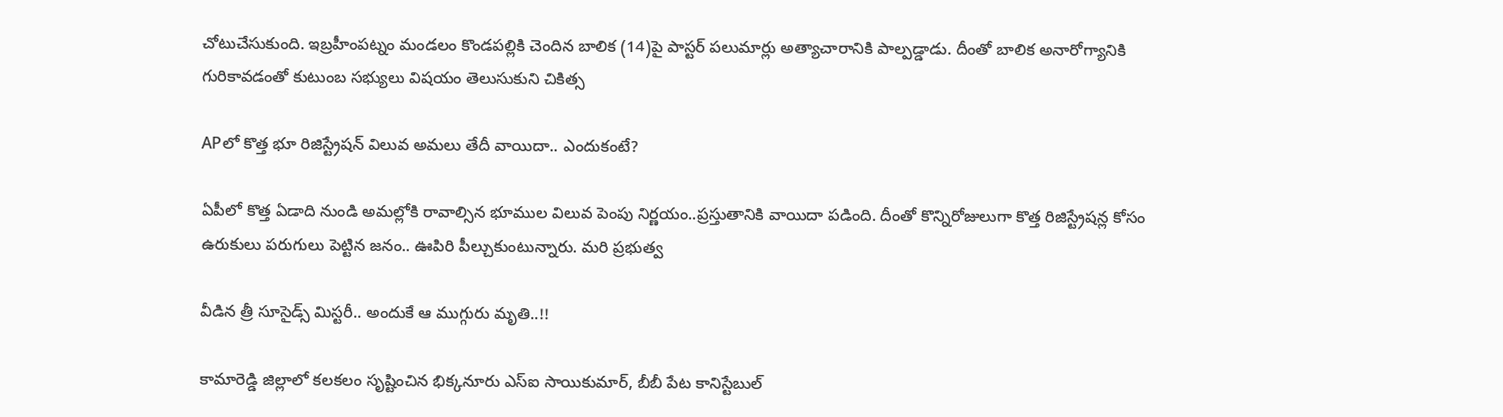చోటుచేసుకుంది. ఇబ్రహీంపట్నం మండలం కొండపల్లికి చెందిన బాలిక (14)పై పాస్టర్ పలుమార్లు అత్యాచారానికి పాల్పడ్డాడు. దీంతో బాలిక అనారోగ్యానికి గురికావడంతో కుటుంబ సభ్యులు విషయం తెలుసుకుని చికిత్స

APలో కొత్త భూ రిజిస్ట్రేషన్ విలువ అమలు తేదీ వాయిదా.. ఎందుకంటే?

ఏపీలో కొత్త ఏడాది నుండి అమల్లోకి రావాల్సిన భూముల విలువ పెంపు నిర్ణయం..ప్రస్తుతానికి వాయిదా పడింది. దీంతో కొన్నిరోజులుగా కొత్త రిజిస్ట్రేషన్ల కోసం ఉరుకులు పరుగులు పెట్టిన జనం.. ఊపిరి పీల్చుకుంటున్నారు. మరి ప్రభుత్వ

వీడిన త్రీ సూసైడ్స్ మిస్టరీ.. అందుకే ఆ ముగ్గురు మృతి..!!

కామారెడ్డి జిల్లాలో కలకలం సృష్టించిన భిక్కనూరు ఎస్‌ఐ సాయికుమార్, బీబీ పేట కానిస్టేబుల్‌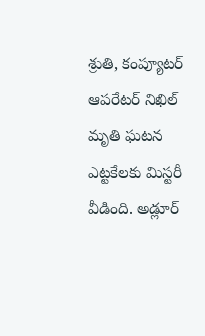శ్రుతి, కంప్యూటర్‌ ఆపరేటర్‌ నిఖిల్‌ మృతి ఘటన ఎట్టకేలకు మిస్టరీ వీడింది. అడ్లూర్‌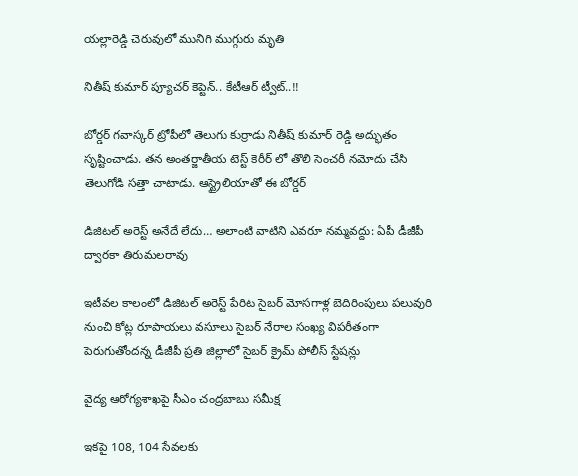యల్లారెడ్డి చెరువులో మునిగి ముగ్గురు మృతి

నితీష్ కుమార్ ప్యూచర్ కెప్టెన్.. కేటీఆర్ ట్వీట్..!!

బోర్డర్ గవాస్కర్ ట్రోపీలో తెలుగు కుర్రాడు నితీష్ కుమార్ రెడ్డి అద్భుతం సృష్టించాడు. తన అంతర్జాతీయ టెస్ట్ కెరీర్ లో తొలి సెంచరీ నమోదు చేసి తెలుగోడి సత్తా చాటాడు. ఆస్ట్రైలియాతో ఈ బోర్డర్

డిజిటల్ అరెస్ట్ అనేదే లేదు… అలాంటి వాటిని ఎవరూ నమ్మవద్దు: ఏపీ డీజీపీ ద్వారకా తిరుమలరావు

ఇటీవల కాలంలో డిజిటల్ అరెస్ట్ పేరిట సైబర్ మోసగాళ్ల బెదిరింపులు పలువురి నుంచి కోట్ల రూపాయలు వసూలు సైబర్ నేరాల సంఖ్య విపరీతంగా పెరుగుతోందన్న డీజీపీ ప్రతి జిల్లాలో సైబర్ క్రైమ్ పోలీస్ స్టేషన్లు

వైద్య ఆరోగ్యశాఖపై సీఎం చంద్రబాబు సమీక్ష

ఇకపై 108, 104 సేవలకు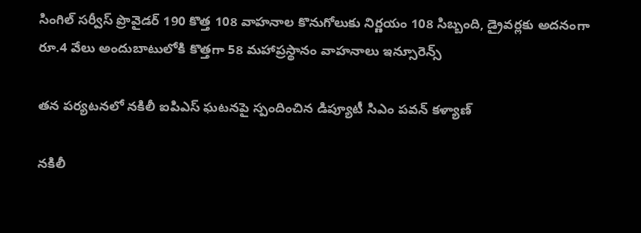సింగిల్ సర్వీస్‌ ప్రొవైడర్ 190 కొత్త 108 వాహనాల కొనుగోలుకు నిర్ణయం 108 సిబ్బంది, డ్రైవర్లకు అదనంగా రూ.4 వేలు అందుబాటులోకి కొత్తగా 58 మహాప్రస్థానం వాహనాలు ఇన్సూరెన్స్

తన పర్యటనలో నకిలీ ఐపిఎస్ ఘటనపై స్పందించిన డిప్యూటీ సిఎం పవన్ కళ్యాణ్

నకిలీ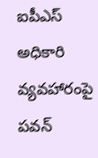ఐపీఎస్ అధికారి వ్యవహారంపై పవన్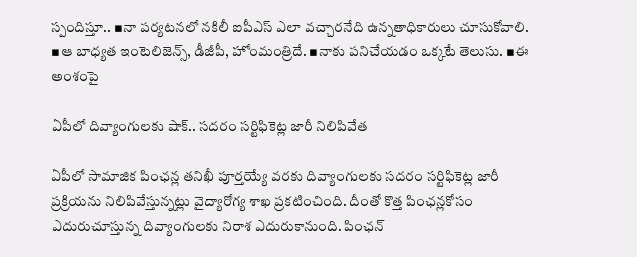స్పందిస్తూ.. ▪నా పర్యటనలో నకిలీ ఐపీఎస్ ఎలా వచ్చారనేది ఉన్నతాధికారులు చూసుకోవాలి. ▪ఆ బాధ్యత ఇంటెలిజెన్స్, డీజీపీ, హోంమంత్రిదే. ▪నాకు పనిచేయడం ఒక్కటే తెలుసు. ▪ఈ అంశంపై

ఏపీలో దివ్యాంగులకు షాక్.. సదరం సర్టిఫికెట్ల జారీ నిలిపివేత

ఏపీలో సామాజిక పింఛన్ల తనిఖీ పూర్తయ్యే వరకు దివ్యాంగులకు సదరం సర్టిఫికెట్ల జారీ ప్రక్రియను నిలిపివేస్తున్నట్లు వైద్యారోగ్య శాఖ ప్రకటించింది. దీంతో కొత్త పింఛన్లకోసం ఎదురుచూస్తున్న దివ్యాంగులకు నిరాశ ఎదురుకానుంది. పింఛన్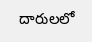దారులలో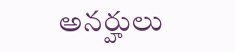అనర్హులు